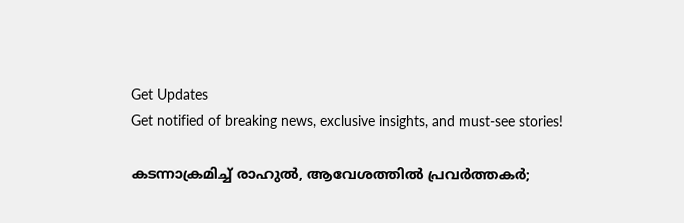Get Updates
Get notified of breaking news, exclusive insights, and must-see stories!

കടന്നാക്രമിച്ച് രാഹുൽ, ആവേശത്തിൽ പ്രവർത്തകർ;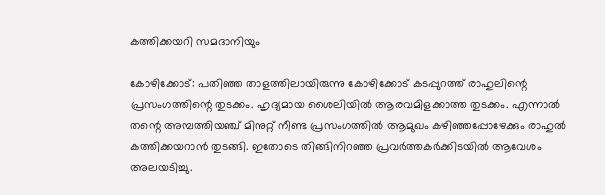കത്തിക്കയറി സമദാനിയും

കോഴിക്കോട്: പതിഞ്ഞ താളത്തിലായിരുന്നു കോഴിക്കോട് കടപ്പുറത്ത് രാഹുലിന്റെ പ്രസംഗത്തിന്റെ തുടക്കം. ഹൃദ്യമായ ശൈലിയില്‍ ആരവമിളക്കാത്ത തുടക്കം. എന്നാല്‍ തന്റെ അമ്പത്തിയഞ്ച് മിനുറ്റ് നീണ്ട പ്രസംഗത്തില്‍ ആമുഖം കഴിഞ്ഞപ്പോഴേക്കും രാഹുല്‍ കത്തിക്കയറാൻ തുടങ്ങി. ഇതോടെ തിങ്ങിനിറഞ്ഞ പ്രവർത്തകർക്കിടയിൽ ആവേശം അലയടിച്ചു.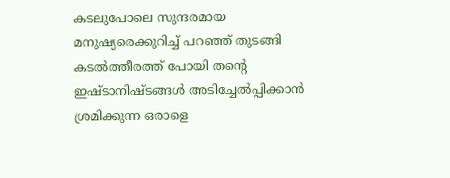കടലുപോലെ സുന്ദരമായ മനുഷ്യരെക്കുറിച്ച് പറഞ്ഞ് തുടങ്ങി കടല്‍ത്തീരത്ത് പോയി തന്റെ ഇഷ്ടാനിഷ്ടങ്ങള്‍ അടിച്ചേല്‍പ്പിക്കാന്‍ ശ്രമിക്കുന്ന ഒരാളെ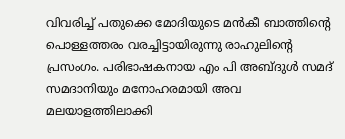വിവരിച്ച് പതുക്കെ മോദിയുടെ മന്‍കീ ബാത്തിന്റെ പൊള്ളത്തരം വരച്ചിട്ടായിരുന്നു രാഹുലിന്റെ പ്രസംഗം. പരിഭാഷകനായ എം പി അബ്ദുള്‍ സമദ് സമദാനിയും മനോഹരമായി അവ മലയാളത്തിലാക്കി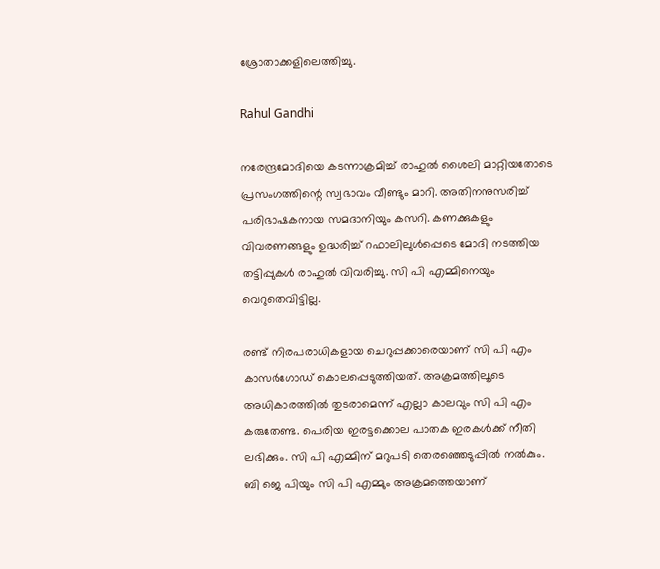ശ്രോതാക്കളിലെത്തിച്ചു.

Rahul Gandhi

നരേന്ദ്രമോദിയെ കടന്നാക്രമിച്ച് രാഹുൽ ശൈലി മാറ്റിയതോടെ പ്രസംഗത്തിന്റെ സ്വഭാവം വീണ്ടും മാറി. അതിനനുസരിച്ച് പരിഭാഷകനായ സമദാനിയും കസറി. കണക്കുകളും വിവരണങ്ങളും ഉദ്ധരിച്ച് റഫാലിലുള്‍പ്പെടെ മോദി നടത്തിയ തട്ടിപ്പുകൾ രാഹുല്‍ വിവരിച്ചു. സി പി എമ്മിനെയും വെറുതെവിട്ടില്ല.

രണ്ട് നിരപരാധികളായ ചെറുപ്പക്കാരെയാണ് സി പി എം കാസര്‍ഗോഡ് കൊലപ്പെടുത്തിയത്. അക്രമത്തിലൂടെ അധികാരത്തില്‍ തുടരാമെന്ന് എല്ലാ കാലവും സി പി എം കരുതേണ്ട. പെരിയ ഇരട്ടക്കൊല പാതക ഇരകള്‍ക്ക് നീതി ലഭിക്കും. സി പി എമ്മിന് മറുപടി തെരഞ്ഞെടുപ്പില്‍ നല്‍കും. ബി ജെ പിയും സി പി എമ്മും അക്രമത്തെയാണ്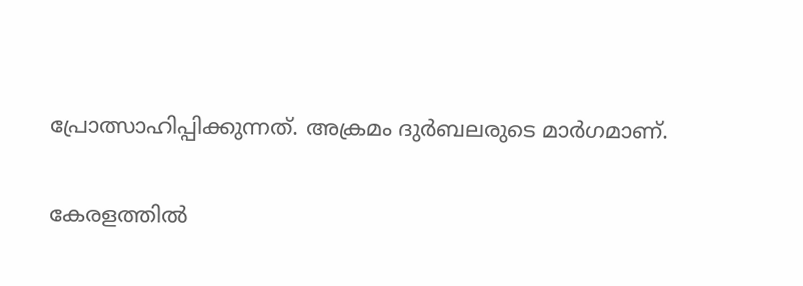പ്രോത്സാഹിപ്പിക്കുന്നത്. അക്രമം ദുര്‍ബലരുടെ മാര്‍ഗമാണ്.

കേരളത്തില്‍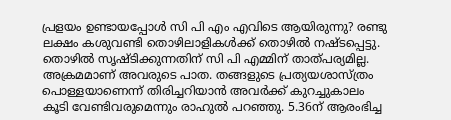പ്രളയം ഉണ്ടായപ്പോള്‍ സി പി എം എവിടെ ആയിരുന്നു? രണ്ടു ലക്ഷം കശുവണ്ടി തൊഴിലാളികള്‍ക്ക് തൊഴില്‍ നഷ്ടപ്പെട്ടു. തൊഴില്‍ സൃഷ്ടിക്കുന്നതിന് സി പി എമ്മിന് താത്പര്യമില്ല. അക്രമമാണ് അവരുടെ പാത. തങ്ങളുടെ പ്രത്യയശാസ്ത്രം പൊള്ളയാണെന്ന് തിരിച്ചറിയാന്‍ അവര്‍ക്ക് കുറച്ചുകാലം കൂടി വേണ്ടിവരുമെന്നും രാഹുല്‍ പറഞ്ഞു. 5.36ന് ആരംഭിച്ച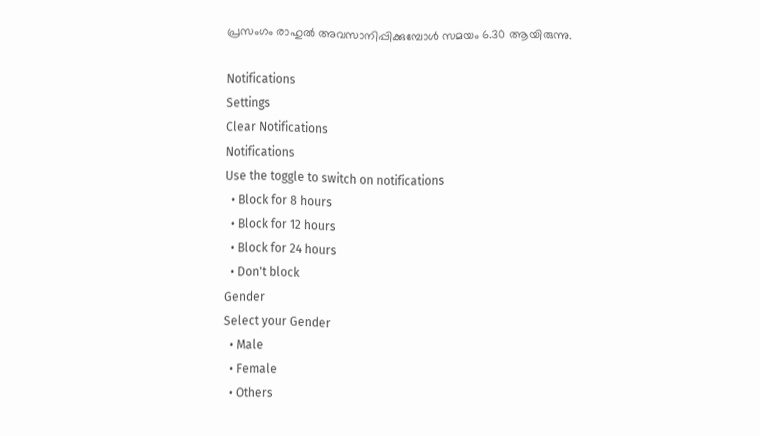പ്രസംഗം രാഹുല്‍ അവസാനിപ്പിക്കുമ്പോൾ സമയം 6.30 ആയിരുന്നു.

Notifications
Settings
Clear Notifications
Notifications
Use the toggle to switch on notifications
  • Block for 8 hours
  • Block for 12 hours
  • Block for 24 hours
  • Don't block
Gender
Select your Gender
  • Male
  • Female
  • Others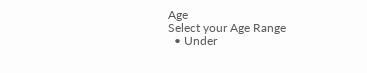Age
Select your Age Range
  • Under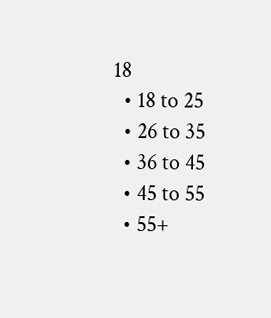18
  • 18 to 25
  • 26 to 35
  • 36 to 45
  • 45 to 55
  • 55+